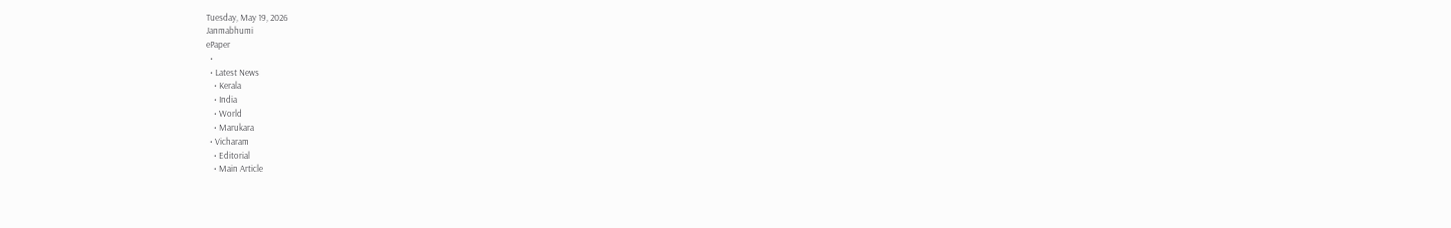Tuesday, May 19, 2026
Janmabhumi
ePaper
  •
  • Latest News
    • Kerala
    • India
    • World
    • Marukara
  • Vicharam
    • Editorial
    • Main Article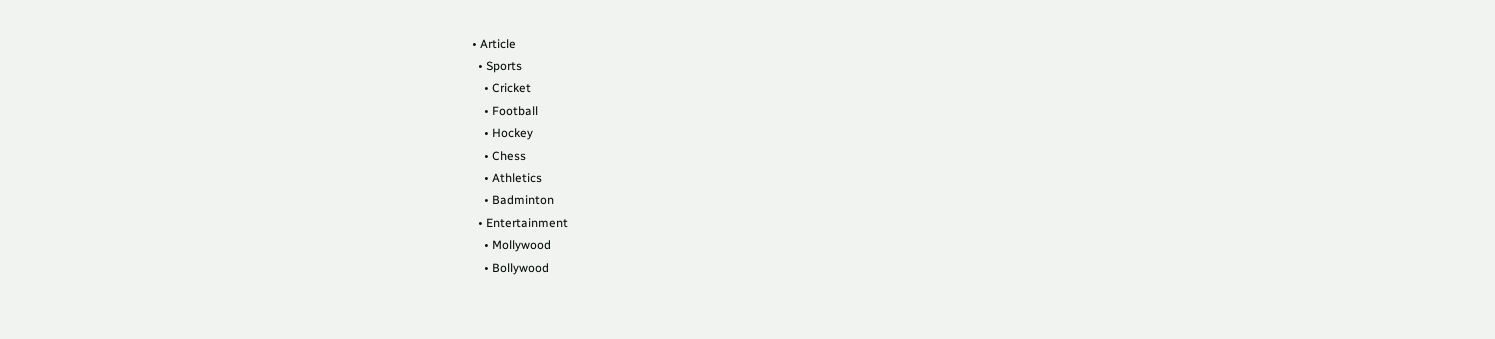• Article
  • Sports
    • Cricket
    • Football
    • Hockey
    • Chess
    • Athletics
    • Badminton
  • Entertainment
    • Mollywood
    • Bollywood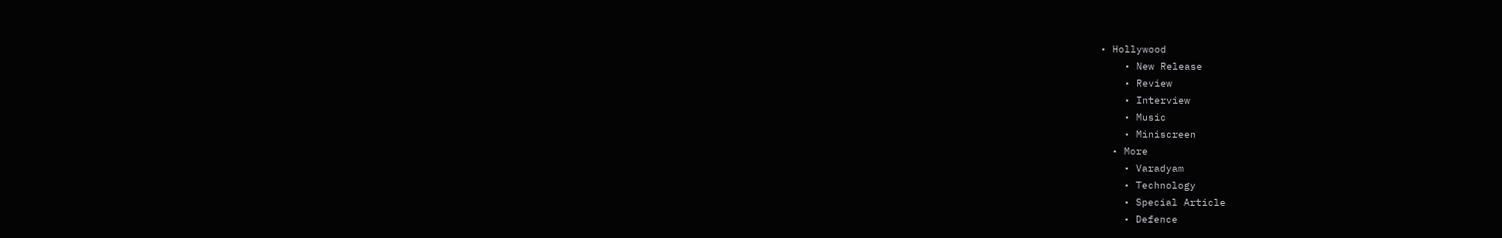• Hollywood
    • New Release
    • Review
    • Interview
    • Music
    • Miniscreen
  • More
    • Varadyam
    • Technology
    • Special Article
    • Defence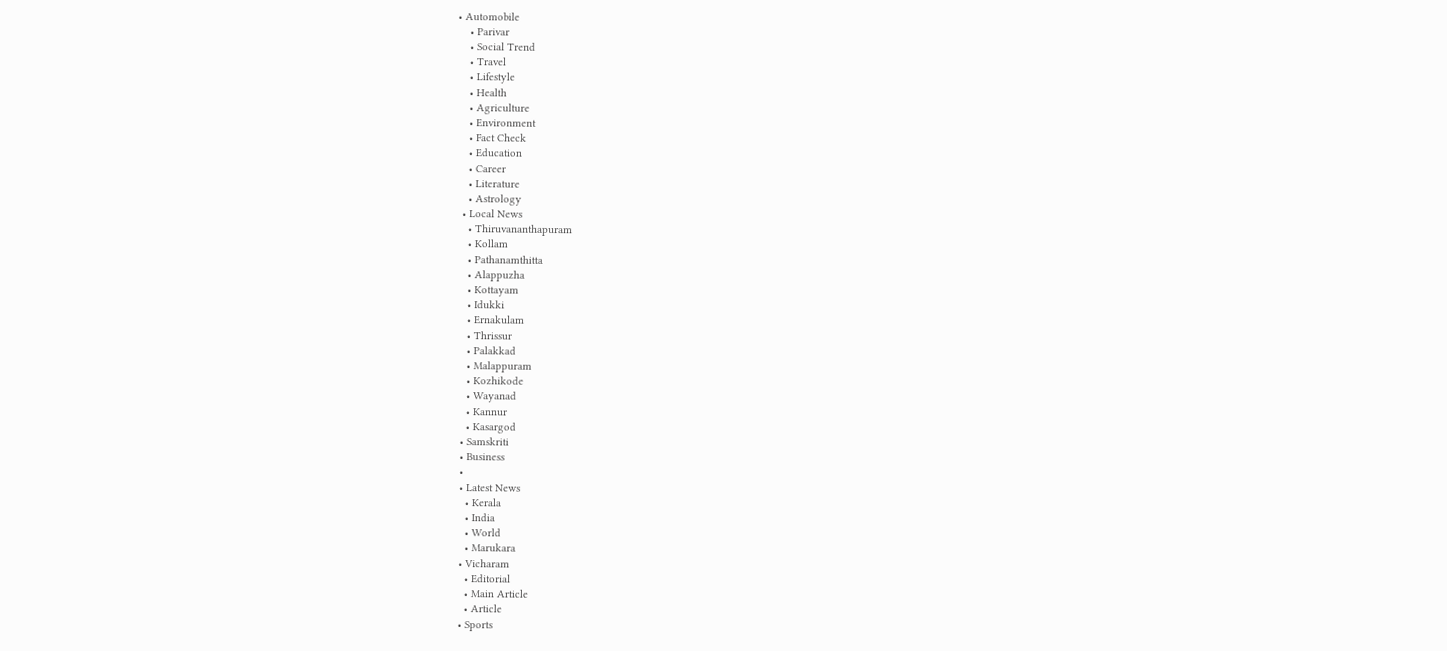• Automobile
    • Parivar
    • Social Trend
    • Travel
    • Lifestyle
    • Health
    • Agriculture
    • Environment
    • Fact Check
    • Education
    • Career
    • Literature
    • Astrology
  • Local News
    • Thiruvananthapuram
    • Kollam
    • Pathanamthitta
    • Alappuzha
    • Kottayam
    • Idukki
    • Ernakulam
    • Thrissur
    • Palakkad
    • Malappuram
    • Kozhikode
    • Wayanad
    • Kannur
    • Kasargod
  • Samskriti
  • Business
  •
  • Latest News
    • Kerala
    • India
    • World
    • Marukara
  • Vicharam
    • Editorial
    • Main Article
    • Article
  • Sports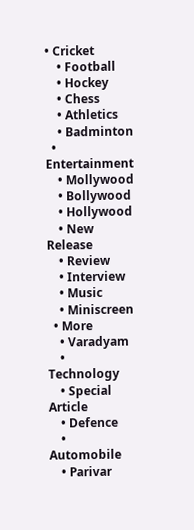• Cricket
    • Football
    • Hockey
    • Chess
    • Athletics
    • Badminton
  • Entertainment
    • Mollywood
    • Bollywood
    • Hollywood
    • New Release
    • Review
    • Interview
    • Music
    • Miniscreen
  • More
    • Varadyam
    • Technology
    • Special Article
    • Defence
    • Automobile
    • Parivar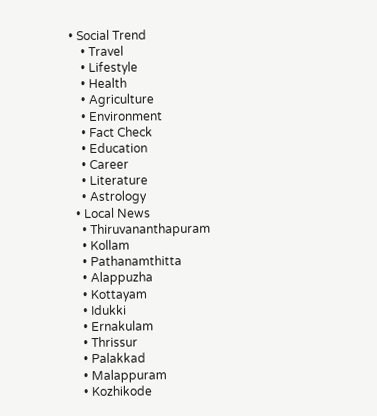• Social Trend
    • Travel
    • Lifestyle
    • Health
    • Agriculture
    • Environment
    • Fact Check
    • Education
    • Career
    • Literature
    • Astrology
  • Local News
    • Thiruvananthapuram
    • Kollam
    • Pathanamthitta
    • Alappuzha
    • Kottayam
    • Idukki
    • Ernakulam
    • Thrissur
    • Palakkad
    • Malappuram
    • Kozhikode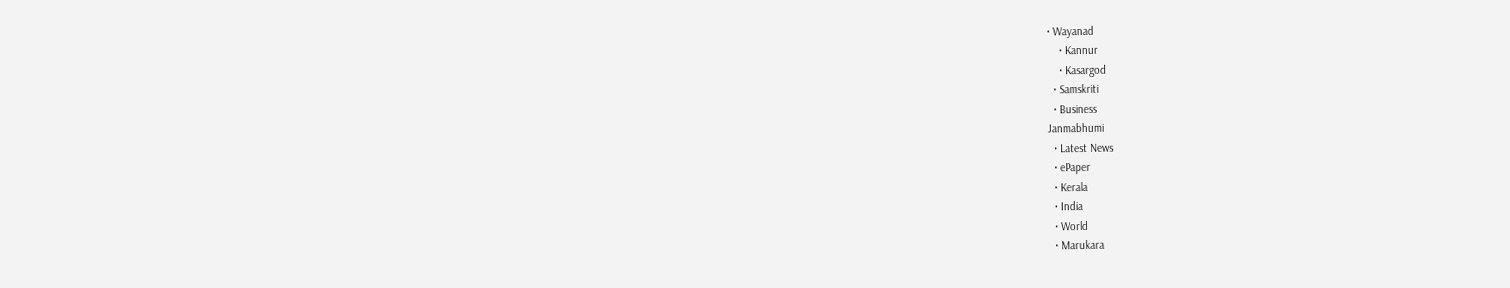• Wayanad
    • Kannur
    • Kasargod
  • Samskriti
  • Business
Janmabhumi
  • Latest News
  • ePaper
  • Kerala
  • India
  • World
  • Marukara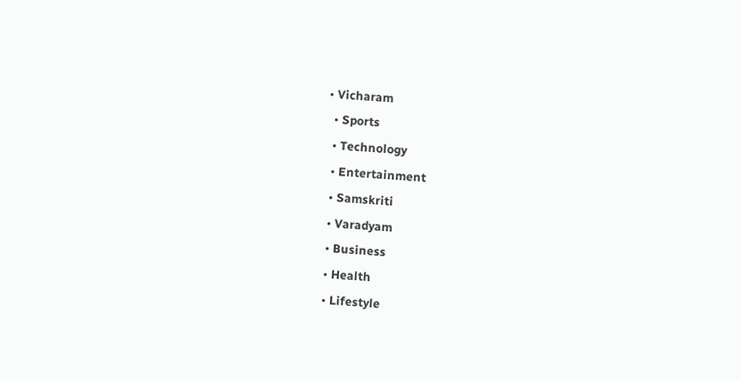• Vicharam
  • Sports
  • Technology
  • Entertainment
  • Samskriti
  • Varadyam
  • Business
  • Health
  • Lifestyle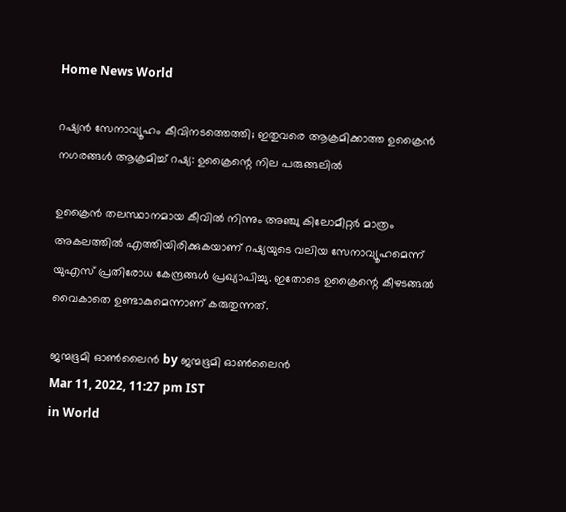Home News World

റഷ്യന്‍ സേനാവ്യൂഹം കീവിനടത്തെത്തി; ഇതുവരെ ആക്രമിക്കാത്ത ഉക്രൈന്‍ നഗരങ്ങള്‍ ആക്രമിച്ച് റഷ്യ: ഉക്രൈന്റെ നില പരുങ്ങലില്‍

ഉക്രൈന്‍ തലസ്ഥാനമായ കീവില്‍ നിന്നും അഞ്ചു കിലോമീറ്റര്‍ മാത്രം അകലത്തില്‍ എത്തിയിരിക്കുകയാണ് റഷ്യയുടെ വലിയ സേനാവ്യൂഹമെന്ന് യുഎസ് പ്രതിരോധ കേന്ദ്രങ്ങള്‍ പ്രഖ്യാപിച്ചു. ഇതോടെ ഉക്രൈന്റെ കീഴടങ്ങല്‍ വൈകാതെ ഉണ്ടാകുമെന്നാണ് കരുതുന്നത്.

ജന്മഭൂമി ഓണ്‍ലൈന്‍ by ജന്മഭൂമി ഓണ്‍ലൈന്‍
Mar 11, 2022, 11:27 pm IST
in World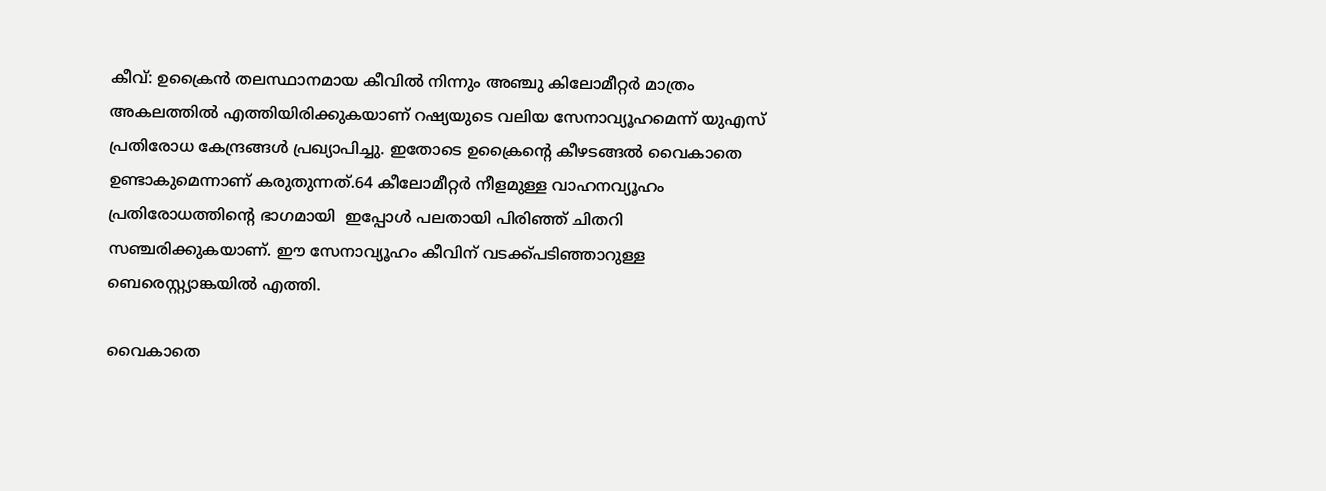കീവ്: ഉക്രൈന്‍ തലസ്ഥാനമായ കീവില്‍ നിന്നും അഞ്ചു കിലോമീറ്റര്‍ മാത്രം അകലത്തില്‍ എത്തിയിരിക്കുകയാണ് റഷ്യയുടെ വലിയ സേനാവ്യൂഹമെന്ന് യുഎസ് പ്രതിരോധ കേന്ദ്രങ്ങള്‍ പ്രഖ്യാപിച്ചു. ഇതോടെ ഉക്രൈന്റെ കീഴടങ്ങല്‍ വൈകാതെ ഉണ്ടാകുമെന്നാണ് കരുതുന്നത്.64 കീലോമീറ്റര്‍ നീളമുള്ള വാഹനവ്യൂഹം പ്രതിരോധത്തിന്റെ ഭാഗമായി  ഇപ്പോള്‍ പലതായി പിരിഞ്ഞ് ചിതറി സഞ്ചരിക്കുകയാണ്. ഈ സേനാവ്യൂഹം കീവിന് വടക്ക്പടിഞ്ഞാറുള്ള ബെരെസ്റ്റ്യാങ്കയില്‍ എത്തി.

വൈകാതെ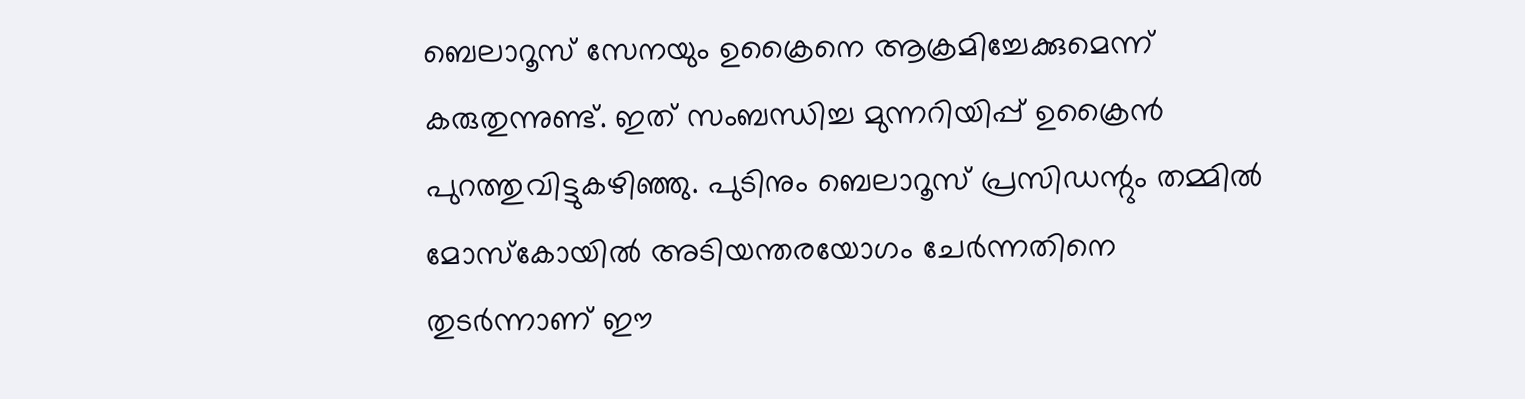ബെലാറൂസ് സേനയും ഉക്രൈനെ ആക്രമിച്ചേക്കുമെന്ന് കരുതുന്നുണ്ട്. ഇത് സംബന്ധിച്ച മുന്നറിയിപ്പ് ഉക്രൈന്‍ പുറത്തുവിട്ടുകഴിഞ്ഞു. പുടിനും ബെലാറൂസ് പ്രസിഡന്റും തമ്മില്‍ മോസ്‌കോയില്‍ അടിയന്തരയോഗം ചേര്‍ന്നതിനെ തുടര്‍ന്നാണ് ഈ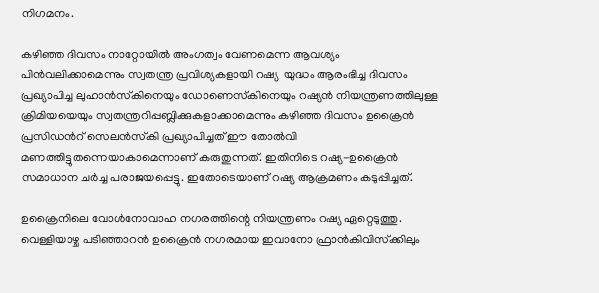നിഗമനം.

കഴിഞ്ഞ ദിവസം നാറ്റോയില്‍ അംഗത്വം വേണമെന്ന ആവശ്യം പിന്‍വലിക്കാമെന്നും സ്വതന്ത്ര പ്രവിശ്യകളായി റഷ്യ  യുദ്ധം ആരംഭിച്ച ദിവസം പ്രഖ്യാപിച്ച ലുഹാന്‍സ്‌കിനെയും ഡോണെസ്‌കിനെയും റഷ്യന്‍ നിയന്ത്രണത്തിലുള്ള ക്രിമിയയെയും സ്വതന്ത്രറിപ്പബ്ലിക്കുകളാക്കാമെന്നും കഴിഞ്ഞ ദിവസം ഉക്രൈന്‍ പ്രസിഡന്‍റ് സെലന്‍സ്‌കി പ്രഖ്യാപിച്ചത് ഈ തോല്‍വി മണത്തിട്ടുതന്നെയാകാമെന്നാണ് കരുതുന്നത്. ഇതിനിടെ റഷ്യ-ഉക്രൈന്‍ സമാധാന ചര്‍ച്ച പരാജയപ്പെട്ടു. ഇതോടെയാണ് റഷ്യ ആക്രമണം കടുപ്പിച്ചത്.

ഉക്രൈനിലെ വോള്‍നോവാഹ നഗരത്തിന്റെ നിയന്ത്രണം റഷ്യ ഏറ്റെടുത്തു. വെള്ളിയാഴ്ച പടിഞ്ഞാറന്‍ ഉക്രൈന്‍ നഗരമായ ഇവാനോ ഫ്രാന്‍കിവിസ്‌ക്കിലും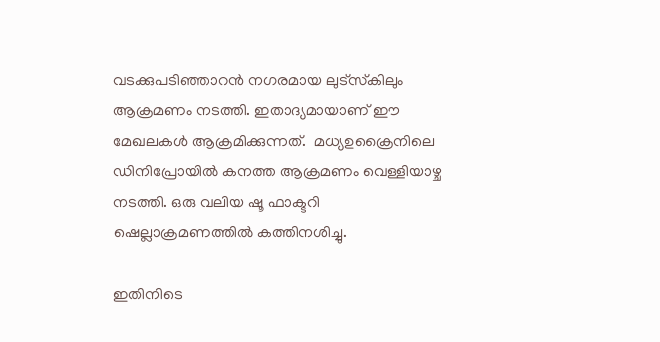വടക്കുപടിഞ്ഞാറന്‍ നഗരമായ ലുട്‌സ്‌കിലും ആക്രമണം നടത്തി. ഇതാദ്യമായാണ് ഈ മേഖലകള്‍ ആക്രമിക്കുന്നത്.  മധ്യഉക്രൈനിലെ ഡിനിപ്രോയില്‍ കനത്ത ആക്രമണം വെള്ളിയാഴ്ച നടത്തി. ഒരു വലിയ ഷൂ ഫാക്ടറി ഷെല്ലാക്രമണത്തില്‍ കത്തിനശിച്ചു.

ഇതിനിടെ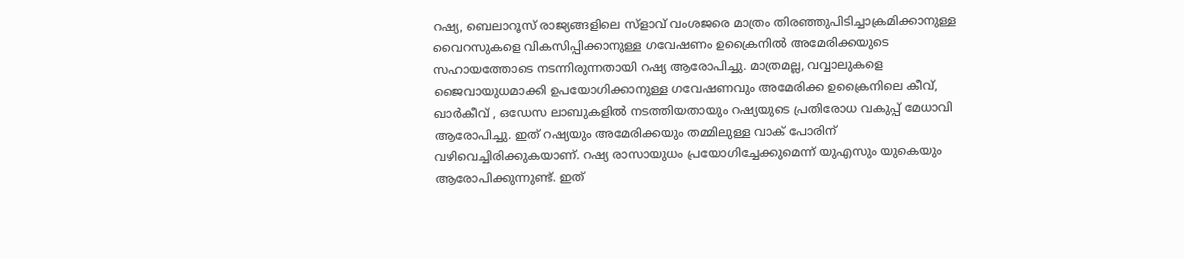റഷ്യ, ബെലാറൂസ് രാജ്യങ്ങളിലെ സ്ളാവ് വംശജരെ മാത്രം തിരഞ്ഞുപിടിച്ചാക്രമിക്കാനുള്ള വൈറസുകളെ വികസിപ്പിക്കാനുള്ള ഗവേഷണം ഉക്രൈനില്‍ അമേരിക്കയുടെ സഹായത്തോടെ നടന്നിരുന്നതായി റഷ്യ ആരോപിച്ചു. മാത്രമല്ല, വവ്വാലുകളെ ജൈവായുധമാക്കി ഉപയോഗിക്കാനുള്ള ഗവേഷണവും അമേരിക്ക ഉക്രൈനിലെ കീവ്, ഖാര്‍കീവ് , ഒഡേസ ലാബുകളില്‍ നടത്തിയതായും റഷ്യയുടെ പ്രതിരോധ വകുപ്പ് മേധാവി ആരോപിച്ചു. ഇത് റഷ്യയും അമേരിക്കയും തമ്മിലുള്ള വാക് പോരിന് വഴിവെച്ചിരിക്കുകയാണ്. റഷ്യ രാസായുധം പ്രയോഗിച്ചേക്കുമെന്ന് യുഎസും യുകെയും ആരോപിക്കുന്നുണ്ട്. ഇത്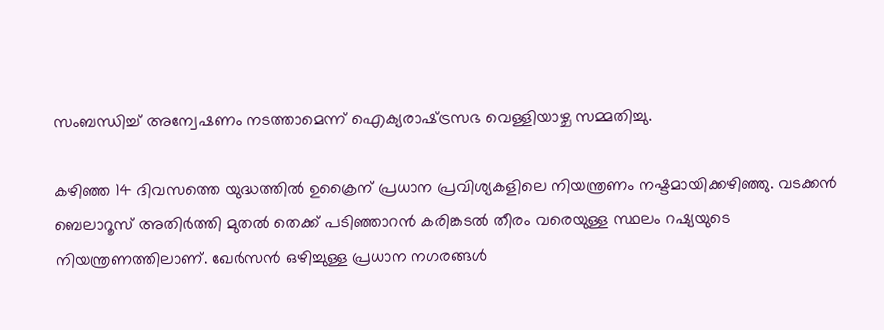സംബന്ധിച്ച് അന്വേഷണം നടത്താമെന്ന് ഐക്യരാഷ്‌ട്രസഭ വെള്ളിയാഴ്ച സമ്മതിച്ചു.

കഴിഞ്ഞ 14 ദിവസത്തെ യുദ്ധത്തില്‍ ഉക്രൈന് പ്രധാന പ്രവിശ്യകളിലെ നിയന്ത്രണം നഷ്ടമായിക്കഴിഞ്ഞു. വടക്കന്‍ ബെലാറൂസ് അതിര്‍ത്തി മുതല്‍ തെക്ക് പടിഞ്ഞാറന്‍ കരിങ്കടല്‍ തീരം വരെയുള്ള സ്ഥലം റഷ്യയുടെ നിയന്ത്രണത്തിലാണ്. ഖേര്‍സന്‍ ഒഴിച്ചുള്ള പ്രധാന നഗരങ്ങള്‍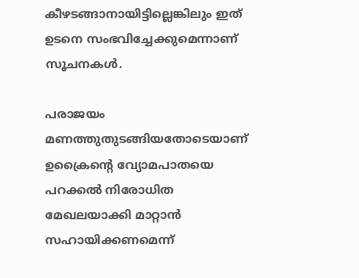കീഴടങ്ങാനായിട്ടില്ലെങ്കിലും ഇത് ഉടനെ സംഭവിച്ചേക്കുമെന്നാണ് സൂചനകള്‍.

പരാജയം മണത്തുതുടങ്ങിയതോടെയാണ് ഉക്രൈന്റെ വ്യോമപാതയെ പറക്കല്‍ നിരോധിത മേഖലയാക്കി മാറ്റാന്‍ സഹായിക്കണമെന്ന്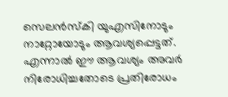സെലന്‍സ്‌കി യുഎസിനോടും നാറ്റോയോടും ആവശ്യപ്പെട്ടത്. എന്നാല്‍ ഈ ആവശ്യം അവര്‍ നിരോധിച്ചതോടെ പ്രതിരോധം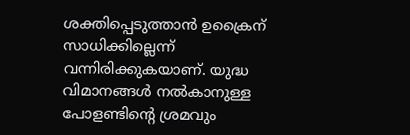ശക്തിപ്പെടുത്താന്‍ ഉക്രൈന് സാധിക്കില്ലെന്ന് വന്നിരിക്കുകയാണ്. യുദ്ധ വിമാനങ്ങള്‍ നല്‍കാനുള്ള പോളണ്ടിന്റെ ശ്രമവും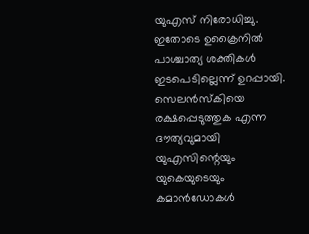യുഎസ് നിരോധിച്ചു. ഇതോടെ ഉക്രൈനില്‍ പാശ്ചാത്യ ശക്തികള്‍ ഇടപെടില്ലെന്ന് ഉറപ്പായി. സെലന്‍സ്കിയെ രക്ഷപ്പെടുത്തുക എന്ന ദൗത്യവുമായി യുഎസിന്റെയും യുകെയുടെയും കമാന്‍ഡോകള്‍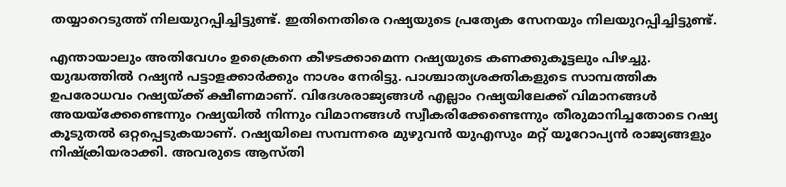തയ്യാറെടുത്ത് നിലയുറപ്പിച്ചിട്ടുണ്ട്. ഇതിനെതിരെ റഷ്യയുടെ പ്രത്യേക സേനയും നിലയുറപ്പിച്ചിട്ടുണ്ട്.

എന്തായാലും അതിവേഗം ഉക്രൈനെ കീഴടക്കാമെന്ന റഷ്യയുടെ കണക്കുകൂട്ടലും പിഴച്ചു. യുദ്ധത്തില്‍ റഷ്യന്‍ പട്ടാളക്കാര്‍ക്കും നാശം നേരിട്ടു. പാശ്ചാത്യശക്തികളുടെ സാമ്പത്തിക ഉപരോധവം റഷ്യയ്‌ക്ക് ക്ഷീണമാണ്. വിദേശരാജ്യങ്ങള്‍ എല്ലാം റഷ്യയിലേക്ക് വിമാനങ്ങള്‍ അയയ്‌ക്കേണ്ടെന്നും റഷ്യയില്‍ നിന്നും വിമാനങ്ങള്‍ സ്വീകരിക്കേണ്ടെന്നും തീരുമാനിച്ചതോടെ റഷ്യ കൂടുതല്‍ ഒറ്റപ്പെടുകയാണ്. റഷ്യയിലെ സമ്പന്നരെ മുഴുവന്‍ യുഎസും മറ്റ് യൂറോപ്യന്‍ രാജ്യങ്ങളും നിഷ്‌ക്രിയരാക്കി. അവരുടെ ആസ്തി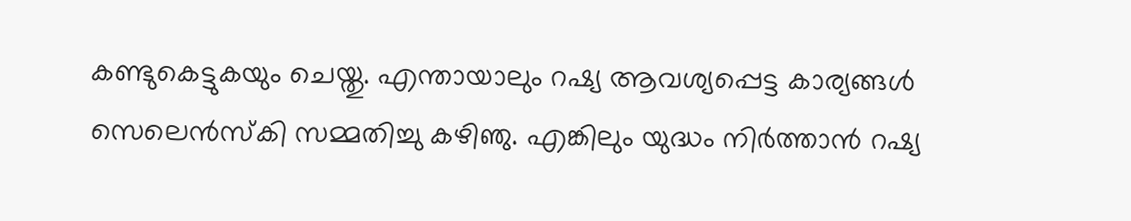കണ്ടുകെട്ടുകയും ചെയ്തു. എന്തായാലും റഷ്യ ആവശ്യപ്പെട്ട കാര്യങ്ങള്‍ സെലെന്‍സ്‌കി സമ്മതിച്ചു കഴിഞു. എങ്കിലും യുദ്ധം നിര്‍ത്താന്‍ റഷ്യ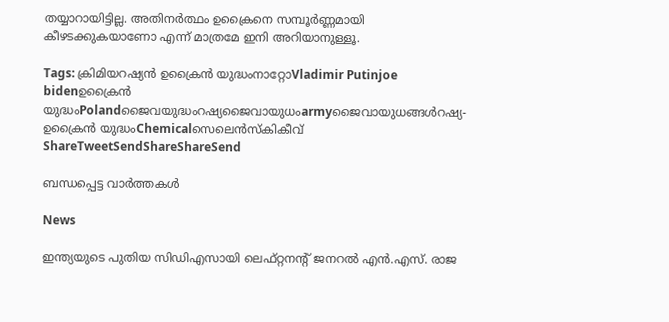തയ്യാറായിട്ടില്ല. അതിനര്‍ത്ഥം ഉക്രൈനെ സമ്പൂര്‍ണ്ണമായി കീഴടക്കുകയാണോ എന്ന് മാത്രമേ ഇനി അറിയാനുള്ളൂ.

Tags: ക്രിമിയറഷ്യന്‍ ഉക്രൈന്‍ യുദ്ധംനാറ്റോVladimir Putinjoe bidenഉക്രൈന്‍ യുദ്ധംPolandജൈവയുദ്ധംറഷ്യജൈവായുധംarmyജൈവായുധങ്ങള്‍റഷ്യ- ഉക്രൈന്‍ യുദ്ധംChemicalസെലെന്‍സ്കികീവ്
ShareTweetSendShareShareSend

ബന്ധപ്പെട്ട വാര്‍ത്തകള്‍

News

ഇന്ത്യയുടെ പുതിയ സിഡിഎസായി ലെഫ്റ്റനന്റ് ജനറൽ എൻ.എസ്. രാജ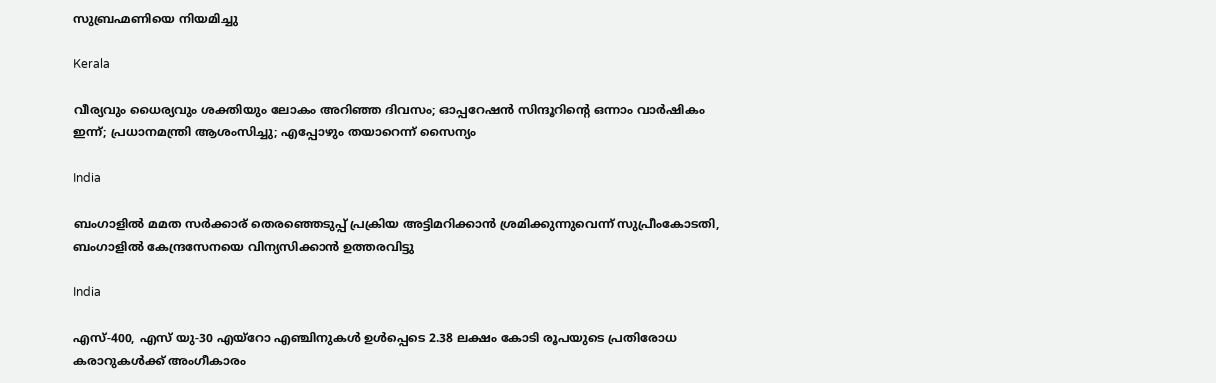സുബ്രഹ്മണിയെ നിയമിച്ചു

Kerala

വീര്യവും ധൈര്യവും ശക്തിയും ലോകം അറിഞ്ഞ ദിവസം; ഓപ്പറേഷൻ സിന്ദൂറിന്റെ ഒന്നാം വാർഷികം ഇന്ന്; പ്രധാനമന്ത്രി ആശംസിച്ചു; എപ്പോഴും തയാറെന്ന് സൈന്യം

India

ബംഗാളില്‍ മമത സര്‍ക്കാര‍് തെരഞ്ഞെടുപ്പ് പ്രക്രിയ അട്ടിമറിക്കാന്‍ ശ്രമിക്കുന്നുവെന്ന് സുപ്രീംകോടതി, ബംഗാളില്‍ കേന്ദ്രസേനയെ വിന്യസിക്കാന്‍ ഉത്തരവിട്ടു

India

എസ്-400, എസ് യു-30 എയ്‌റോ എഞ്ചിനുകൾ ഉൾപ്പെടെ 2.38 ലക്ഷം കോടി രൂപയുടെ പ്രതിരോധ കരാറുകൾക്ക് അംഗീകാരം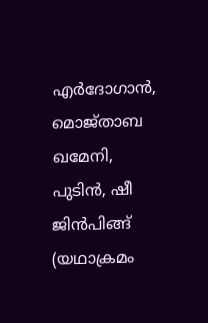എര്‍ദോഗാന്‍, മൊജ്താബ ഖമേനി, പുടിന്‍, ഷീ ജിന്‍പിങ്ങ് (യഥാക്രമം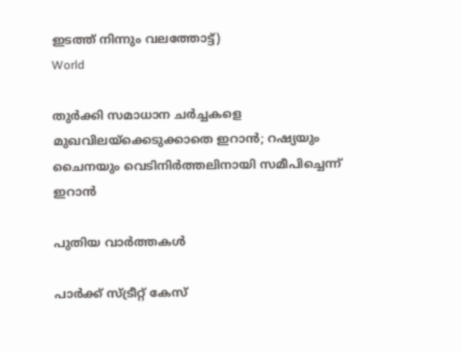ഇടത്ത് നിന്നും വലത്തോട്ട്)
World

തുർക്കി സമാധാന ചർച്ചകളെ മുഖവിലയ്‌ക്കെടുക്കാതെ ഇറാൻ; റഷ്യയും ചൈനയും വെടിനിർത്തലിനായി സമീപിച്ചെന്ന് ഇറാന്‍

പുതിയ വാര്‍ത്തകള്‍

പാർക്ക് സ്ട്രീറ്റ് കേസ്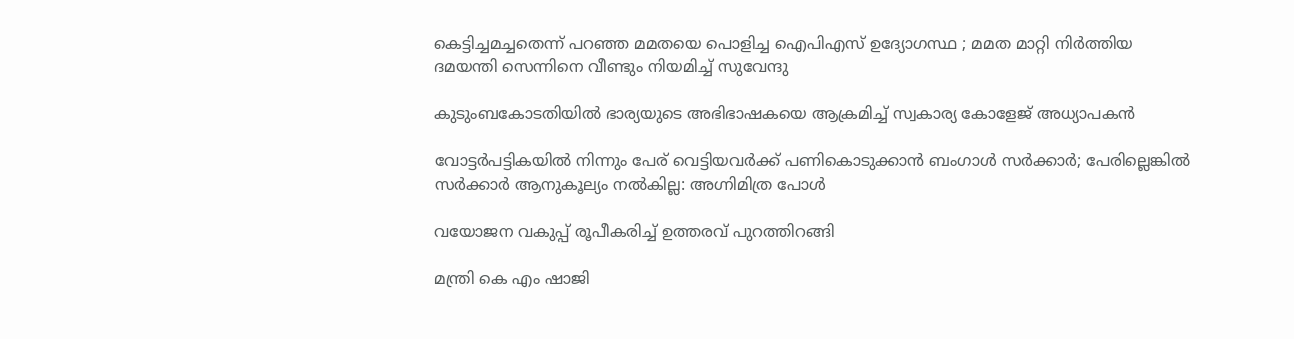കെട്ടിച്ചമച്ചതെന്ന് പറഞ്ഞ മമതയെ പൊളിച്ച ഐപിഎസ് ഉദ്യോഗസ്ഥ ; മമത മാറ്റി നിർത്തിയ ദമയന്തി സെന്നിനെ വീണ്ടും നിയമിച്ച് സുവേന്ദു

കുടുംബകോടതിയില്‍ ഭാര്യയുടെ അഭിഭാഷകയെ ആക്രമിച്ച് സ്വകാര്യ കോളേജ് അധ്യാപകന്‍

വോട്ടര്‍പട്ടികയില്‍ നിന്നും പേര് വെട്ടിയവര്‍ക്ക് പണികൊടുക്കാന്‍ ബംഗാള്‍ സര്‍ക്കാര്‍; പേരില്ലെങ്കില്‍ സര്‍ക്കാര്‍ ആനുകൂല്യം നല്‍കില്ല: അഗ്നിമിത്ര പോള്‍

വയോജന വകുപ്പ് രൂപീകരിച്ച് ഉത്തരവ് പുറത്തിറങ്ങി

മന്ത്രി കെ എം ഷാജി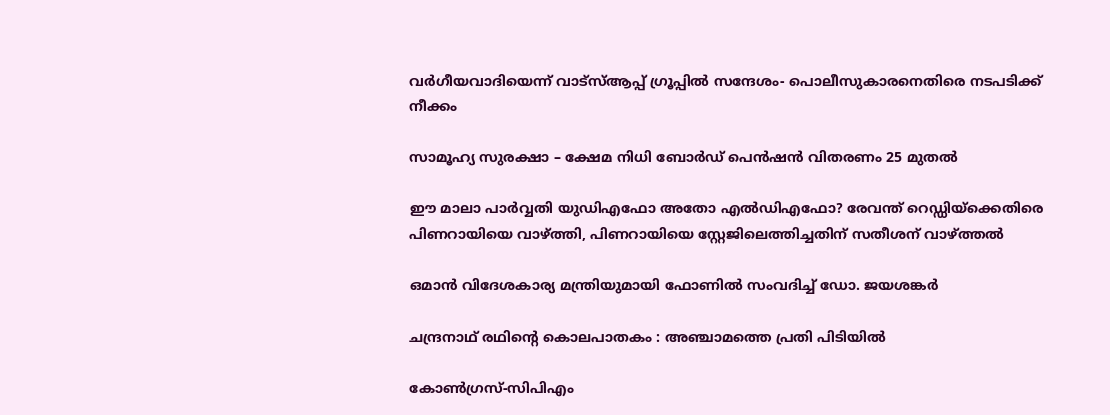വര്‍ഗീയവാദിയെന്ന് വാട്സ്ആപ്പ് ഗ്രൂപ്പില്‍ സന്ദേശം- പൊലീസുകാരനെതിരെ നടപടിക്ക് നീക്കം

സാമൂഹ്യ സുരക്ഷാ – ക്ഷേമ നിധി ബോര്‍ഡ് പെന്‍ഷന്‍ വിതരണം 25 മുതല്‍

ഈ മാലാ പാര്‍വ്വതി യുഡിഎഫോ അതോ എല്‍ഡിഎഫോ? രേവന്ത് റെഡ്ഡിയ്‌ക്കെതിരെ പിണറായിയെ വാഴ്‌ത്തി, പിണറായിയെ സ്റ്റേജിലെത്തിച്ചതിന് സതീശന് വാഴ്‌ത്തല്‍

ഒമാൻ വിദേശകാര്യ മന്ത്രിയുമായി ഫോണിൽ സംവദിച്ച് ഡോ. ജയശങ്കർ

ചന്ദ്രനാഥ് രഥിന്റെ കൊലപാതകം : അഞ്ചാമത്തെ പ്രതി പിടിയിൽ

കോണ്‍ഗ്രസ്-സിപിഎം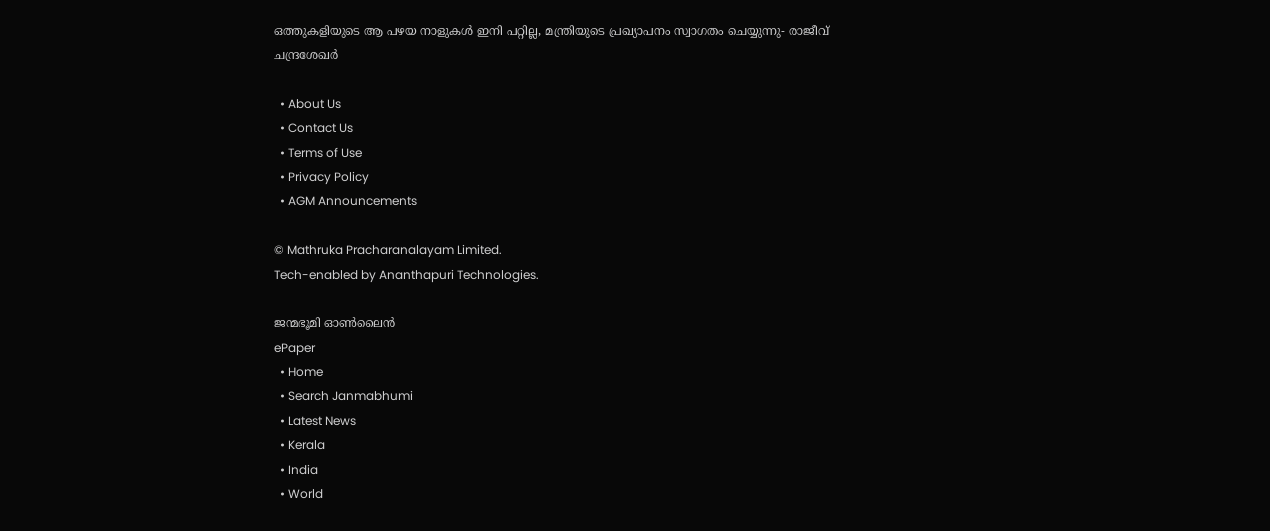ഒത്തുകളിയുടെ ആ പഴയ നാളുകള്‍ ഇനി പറ്റില്ല, മന്ത്രിയുടെ പ്രഖ്യാപനം സ്വാഗതം ചെയ്യുന്നു- രാജീവ് ചന്ദ്രശേഖര്‍

  • About Us
  • Contact Us
  • Terms of Use
  • Privacy Policy
  • AGM Announcements

© Mathruka Pracharanalayam Limited.
Tech-enabled by Ananthapuri Technologies.

ജന്മഭൂമി ഓണ്‍ലൈന്‍
ePaper
  • Home
  • Search Janmabhumi
  • Latest News
  • Kerala
  • India
  • World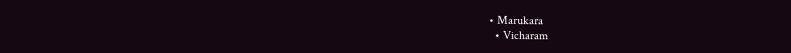• Marukara
  • Vicharam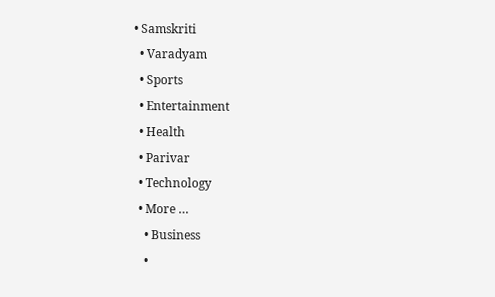• Samskriti
  • Varadyam
  • Sports
  • Entertainment
  • Health
  • Parivar
  • Technology
  • More …
    • Business
    •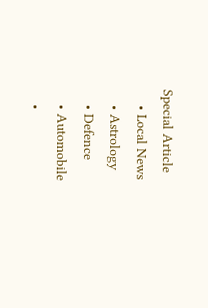Special Article
    • Local News
    • Astrology
    • Defence
    • Automobile
    •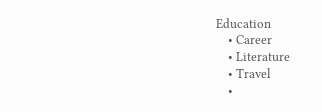Education
    • Career
    • Literature
    • Travel
    •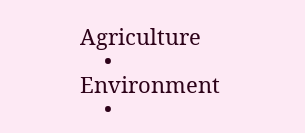Agriculture
    • Environment
    •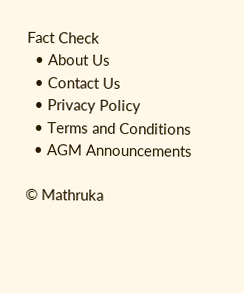Fact Check
  • About Us
  • Contact Us
  • Privacy Policy
  • Terms and Conditions
  • AGM Announcements

© Mathruka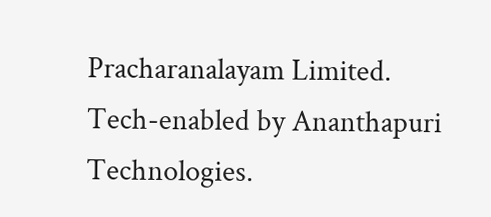Pracharanalayam Limited.
Tech-enabled by Ananthapuri Technologies.